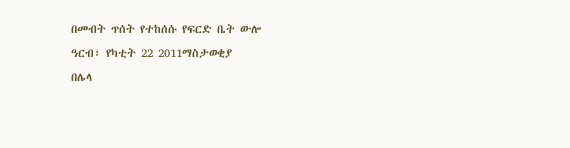በመብት ጥሰት የተከሰሱ የፍርድ ቤት ውሎ
ዓርብ፣ የካቲት 22 2011ማስታወቂያ
በሌላ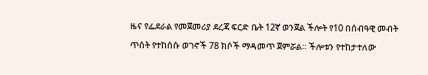ዜና የፌደራል የመጀመሪያ ደረጃ ፍርድ ቤት 12ኛ ወንጀል ችሎት የ10 በሰብዓዊ መብት ጥሰት የተከሰሱ ወገኖች 78 ክሶች ማዳመጥ ጀምሯል። ችሎቱን የተከታተለው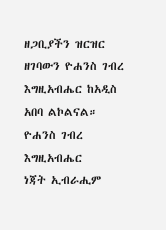ዘጋቢያችን ዝርዝር ዘገባውን ዮሐንስ ገብረ እግዚአብሔር ከአዲስ አበባ ልኮልናል።
ዮሐንስ ገብረ እግዚአብሔር
ነጃት ኢብራሒም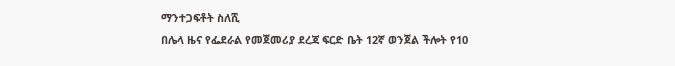ማንተጋፍቶት ስለሺ
በሌላ ዜና የፌደራል የመጀመሪያ ደረጃ ፍርድ ቤት 12ኛ ወንጀል ችሎት የ10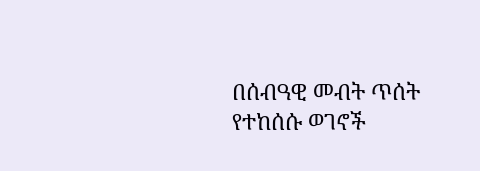በሰብዓዊ መብት ጥሰት የተከሰሱ ወገኖች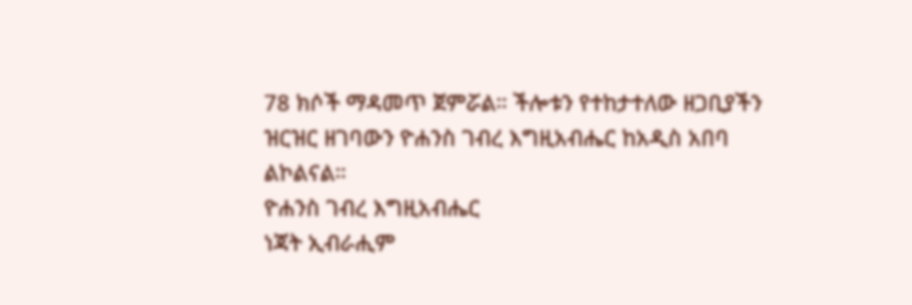78 ክሶች ማዳመጥ ጀምሯል። ችሎቱን የተከታተለው ዘጋቢያችን ዝርዝር ዘገባውን ዮሐንስ ገብረ እግዚአብሔር ከአዲስ አበባ ልኮልናል።
ዮሐንስ ገብረ እግዚአብሔር
ነጃት ኢብራሒም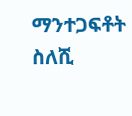ማንተጋፍቶት ስለሺ